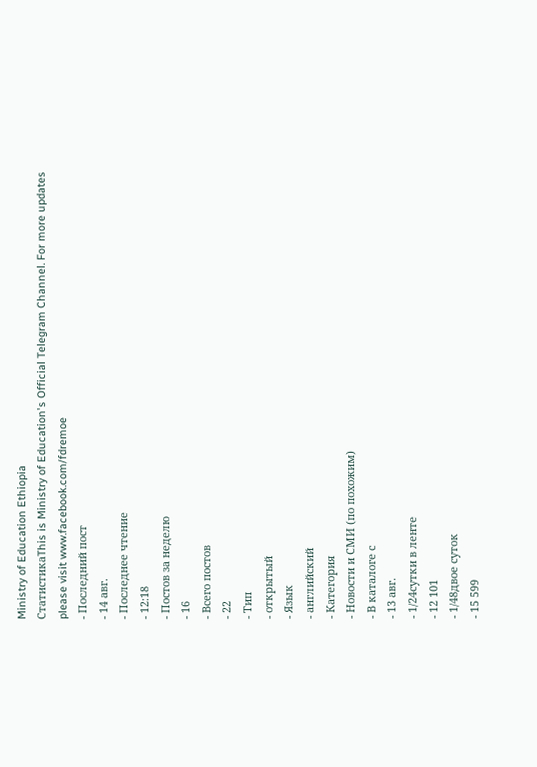Ministry of Education Ethiopia
СтатистикаThis is Ministry of Education's Official Telegram Channel. For more updates please visit www.facebook.com/fdremoe
- Последний пост
- 14 авг.
- Последнее чтение
- 12:18
- Постов за неделю
- 16
- Всего постов
- 22
- Тип
- открытый
- Язык
- английский
- Категория
- Новости и СМИ (по похожим)
- В каталоге с
- 13 авг.
- 1/24сутки в ленте
- 12 101
- 1/48двое суток
- 15 599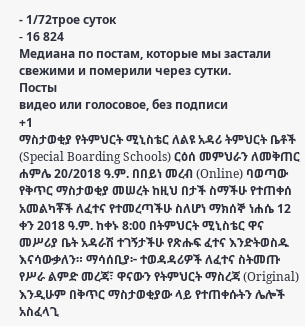- 1/72трое суток
- 16 824
Медиана по постам, которые мы застали свежими и померили через сутки.
Посты
видео или голосовое, без подписи
+1
ማስታወቂያ የትምህርት ሚኒስቴር ለልዩ አዳሪ ትምህርት ቤቶች (Special Boarding Schools) ርዕሰ መምህራን ለመቅጠር ሐምሌ 20/2018 ዓ.ም. በበይነ መረብ (Online) ባወጣው የቅጥር ማስታወቂያ መሠረት ከዚህ በታች ስማችሁ የተጠቀሰ አመልካቾች ለፈተና የተመረጣችሁ ስለሆነ ማክሰኞ ነሐሴ 12 ቀን 2018 ዓ.ም. ከቀኑ 8:00 በትምህርት ሚኒስቴር ዋና መሥሪያ ቤት አዳራሽ ተገኝታችሁ የጽሑፍ ፈተና እንድትወስዱ እናሳውቃለን። ማሳሰቢያ፦ ተወዳዳሪዎች ለፈተና ስትመጡ የሥራ ልምድ መረጃ፣ ዋናውን የትምህርት ማስረጃ (Original) እንዲሁም በቅጥር ማስታወቂያው ላይ የተጠቀሱትን ሌሎች አስፈላጊ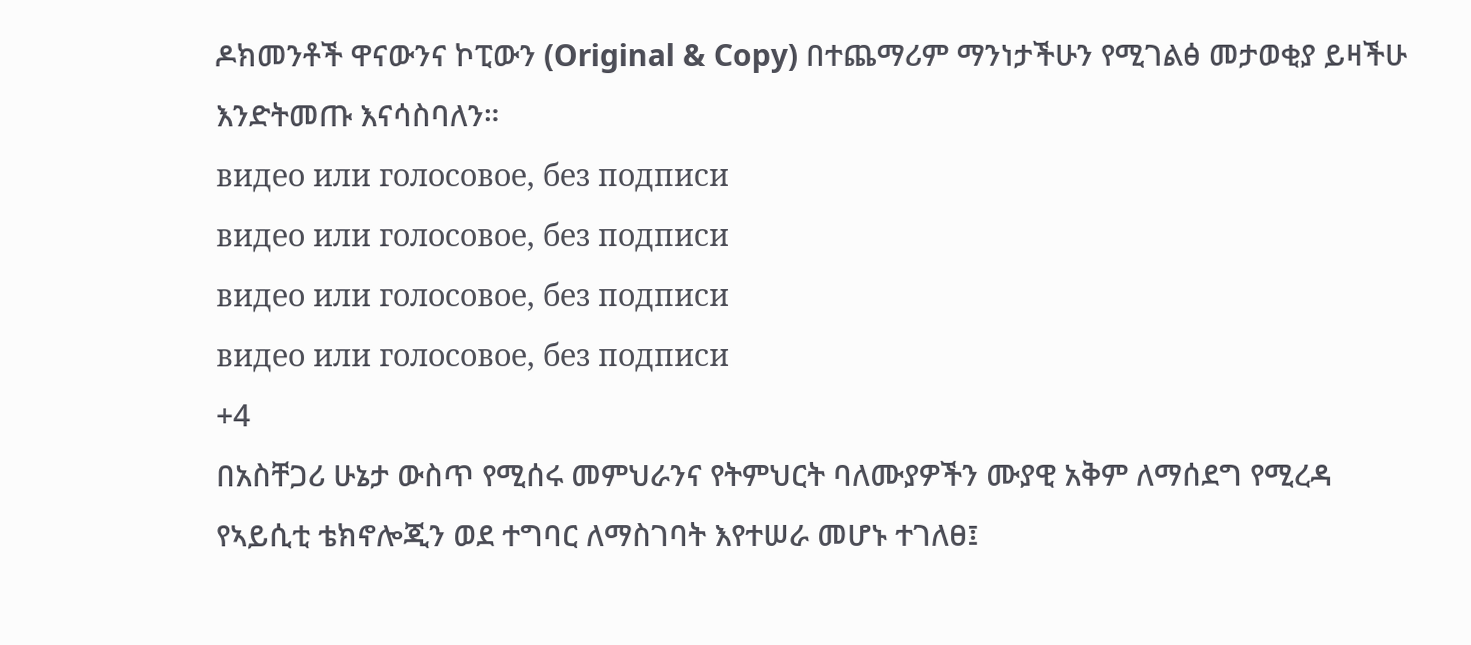ዶክመንቶች ዋናውንና ኮፒውን (Original & Copy) በተጨማሪም ማንነታችሁን የሚገልፅ መታወቂያ ይዛችሁ እንድትመጡ እናሳስባለን።
видео или голосовое, без подписи
видео или голосовое, без подписи
видео или голосовое, без подписи
видео или голосовое, без подписи
+4
በአስቸጋሪ ሁኔታ ውስጥ የሚሰሩ መምህራንና የትምህርት ባለሙያዎችን ሙያዊ አቅም ለማሰደግ የሚረዳ የኣይሲቲ ቴክኖሎጂን ወደ ተግባር ለማስገባት እየተሠራ መሆኑ ተገለፀ፤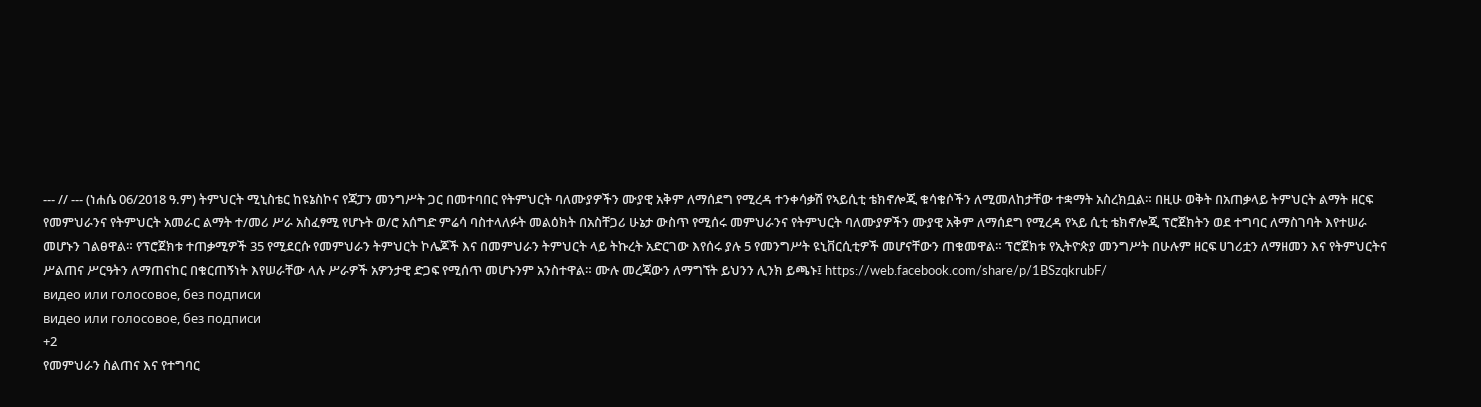--- // --- (ነሐሴ 06/2018 ዓ.ም) ትምህርት ሚኒስቴር ከዩኔስኮና የጃፓን መንግሥት ጋር በመተባበር የትምህርት ባለሙያዎችን ሙያዊ አቅም ለማሰደግ የሚረዳ ተንቀሳቃሽ የኣይሲቲ ቴክኖሎጂ ቁሳቁሶችን ለሚመለከታቸው ተቋማት አስረክቧል። በዚሁ ወቅት በአጠቃላይ ትምህርት ልማት ዘርፍ የመምህራንና የትምህርት አመራር ልማት ተ/መሪ ሥራ አስፈፃሚ የሆኑት ወ/ሮ አሰግድ ምሬሳ ባስተላለፉት መልዕክት በአስቸጋሪ ሁኔታ ውስጥ የሚሰሩ መምህራንና የትምህርት ባለሙያዎችን ሙያዊ አቅም ለማሰደግ የሚረዳ የኣይ ሲቲ ቴክኖሎጂ ፕሮጀክትን ወደ ተግባር ለማስገባት እየተሠራ መሆኑን ገልፀዋል። የፕሮጀክቱ ተጠቃሚዎች 35 የሚደርሱ የመምህራን ትምህርት ኮሌጆች እና በመምህራን ትምህርት ላይ ትኩረት አድርገው እየሰሩ ያሉ 5 የመንግሥት ዩኒቨርሲቲዎች መሆናቸውን ጠቁመዋል። ፕሮጀክቱ የኢትዮጵያ መንግሥት በሁሉም ዘርፍ ሀገሪቷን ለማዘመን እና የትምህርትና ሥልጠና ሥርዓትን ለማጠናከር በቁርጠኝነት እየሠራቸው ላሉ ሥራዎች አዎንታዊ ድጋፍ የሚሰጥ መሆኑንም አንስተዋል። ሙሉ መረጃውን ለማግኘት ይህንን ሊንክ ይጫኑ፤ https://web.facebook.com/share/p/1BSzqkrubF/
видео или голосовое, без подписи
видео или голосовое, без подписи
+2
የመምህራን ስልጠና እና የተግባር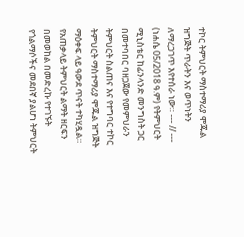ተኮር ትምህርት ማስተማሪያ ሞጁል ዝግጅት ጥራትን እና ወጥነትን ለማረጋገጥ እየተሰራ ነው። --- // --- (ነሐሴ 05/2018 ዓ.ም) የትምህርት ሚኒስቴር ከፊንላንድ መንግስት ጋር በመተባበር ባዘጋጀው የመምህራን ትምህርት ስልጠና እና የተግባር ተኮር ትምህርት ማስተማሪያ ሞጁል ዝግጅት ማዕቀፍ ላይ ዓውደ ጥናት ተካሂዷል። የአጠቃላይ ትምህርት ልማት ዘርፍን በመወከል በመድረኩ የተገኙት የጎልማሶችና መደበኛ ያልሆነ ትምህርት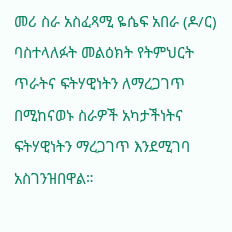መሪ ስራ አስፈጻሚ ዬሴፍ አበራ (ዶ/ር) ባስተላለፉት መልዕክት የትምህርት ጥራትና ፍትሃዊነትን ለማረጋገጥ በሚከናወኑ ስራዎች አካታችነትና ፍትሃዊነትን ማረጋገጥ እንደሚገባ አስገንዝበዋል።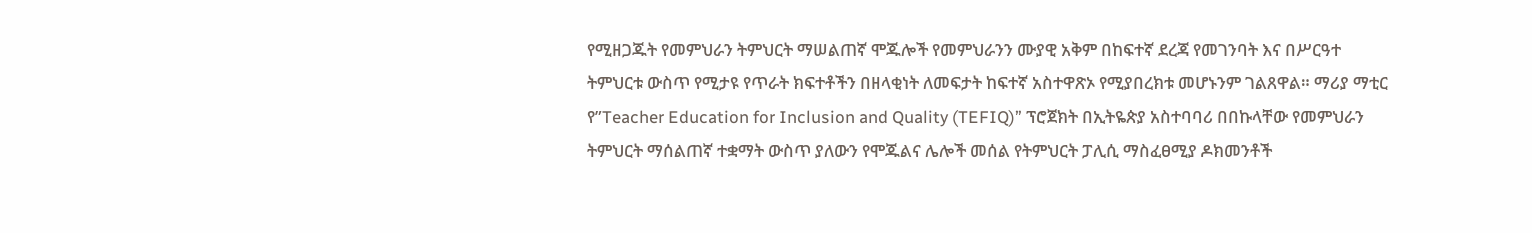የሚዘጋጁት የመምህራን ትምህርት ማሠልጠኛ ሞጁሎች የመምህራንን ሙያዊ አቅም በከፍተኛ ደረጃ የመገንባት እና በሥርዓተ ትምህርቱ ውስጥ የሚታዩ የጥራት ክፍተቶችን በዘላቂነት ለመፍታት ከፍተኛ አስተዋጽኦ የሚያበረክቱ መሆኑንም ገልጸዋል። ማሪያ ማቲር የ”Teacher Education for Inclusion and Quality (TEFIQ)” ፕሮጀክት በኢትዬጵያ አስተባባሪ በበኩላቸው የመምህራን ትምህርት ማሰልጠኛ ተቋማት ውስጥ ያለውን የሞጁልና ሌሎች መሰል የትምህርት ፓሊሲ ማስፈፀሚያ ዶክመንቶች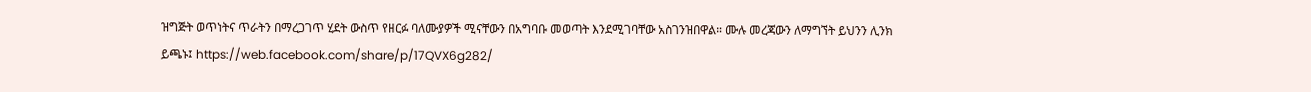ዝግጅት ወጥነትና ጥራትን በማረጋገጥ ሂደት ውስጥ የዘርፉ ባለሙያዎች ሚናቸውን በአግባቡ መወጣት እንደሚገባቸው አስገንዝበዋል። ሙሉ መረጃውን ለማግኘት ይህንን ሊንክ ይጫኑ፤ https://web.facebook.com/share/p/17QVX6g282/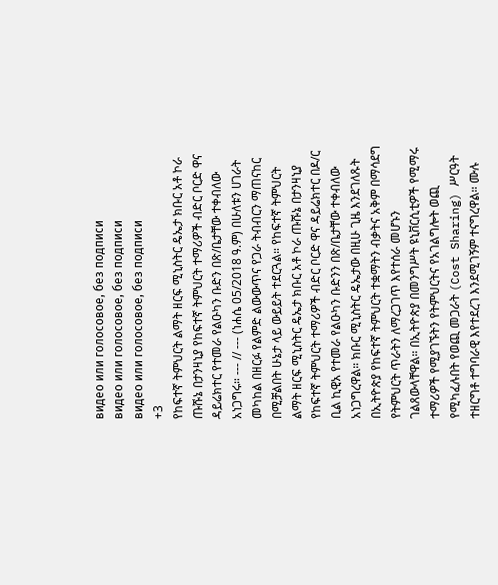видео или голосовое, без подписи
видео или голосовое, без подписи
видео или голосовое, без подписи
+3
የከፍተኛ ትምህርት ልማት ዘርፍ ሚኒስትር ዴኤታ ክቡር አቶ ኮራ ጡሹኔ በታንዛኒያ የከፍተኛ ትምህርት ተማሪዎች ብድር ቦርድ ዋና ዳይሬክተር የተመራ የልዑካን ቡድን በጽ/ቤታቸው ተቀብለው አነጋግሩ። --- // --- (ነሐሴ 05/2018 ዓ.ም) በሁለቱን ሀገራት መካከል በዘርፉ የልምድ ልውውጥና የጋራ ትብብርን ማጠናከር በሚቻልበት ሁኔታ ላይ ውይይት ተደርጓል። የከፍተኛ ትምህርት ልማት ዘርፍ ሚኒስትር ዴኤታ ክቡር አቶ ኮራ ጡሹኔ በታንዛኒያ የከፍተኛ ትምህርት ተማሪዎች ብድር ቦርድ ዋና ዳይሬክተር በዶ/ር ቢል ኪዊአ የተመራ የልዑካን ቡድንን በጽ/ቤታቸው ተቀብለው አነጋግረዋል። ክቡር ሚኒስትር ዴኤታው በዚሁ ጊዜ እንደገለጹት በኢትዮጵያ የከፍተኛ ትምህርት ተቋማትን ብቃትና አቅም በማሳደግ የትምህርት ጥራትን ለማረጋገጥ እየተሰራ መሆኑን ገልጸውላቸዋል። በኢትዮጵያ በመንግሥት ዩኒቨርሲቲዎች የሚማሩ ተማሪዎች የሚያገኙትን የትምህርትና የአገልግሎት ወጪ የሚካፈሉበት የወጪ መጋራት (Cost Sharing) ሥርዓት ተዘርግቶ ተግባራዊ እየተደረገ እንደሚገኝም ተናግረዋል። ሙሉ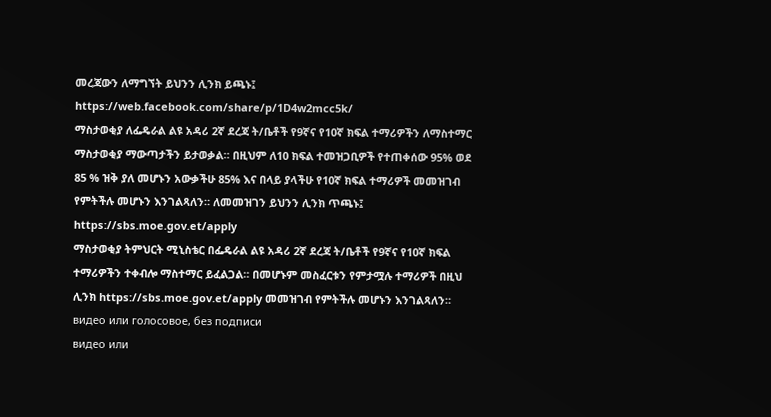መረጃውን ለማግኘት ይህንን ሊንክ ይጫኑ፤ https://web.facebook.com/share/p/1D4w2mcc5k/
ማስታወቂያ ለፌዴራል ልዩ አዳሪ 2ኛ ደረጃ ት/ቤቶች የ9ኛና የ10ኛ ክፍል ተማሪዎችን ለማስተማር ማስታወቂያ ማውጣታችን ይታወቃል። በዚህም ለ10 ክፍል ተመዝጋቢዎች የተጠቀሰው 95% ወደ 85 % ዝቅ ያለ መሆኑን አውቃችሁ 85% እና በላይ ያላችሁ የ10ኛ ክፍል ተማሪዎች መመዝገብ የምትችሉ መሆኑን እንገልጻለን። ለመመዝገን ይህንን ሊንክ ጥጫኑ፤ https://sbs.moe.gov.et/apply
ማስታወቂያ ትምህርት ሚኒስቴር በፌዴራል ልዩ አዳሪ 2ኛ ደረጃ ት/ቤቶች የ9ኛና የ10ኛ ክፍል ተማሪዎችን ተቀብሎ ማስተማር ይፈልጋል። በመሆኑም መስፈርቱን የምታሟሉ ተማሪዎች በዚህ ሊንክ https://sbs.moe.gov.et/apply መመዝገብ የምትችሉ መሆኑን እንገልጻለን።
видео или голосовое, без подписи
видео или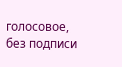голосовое, без подписи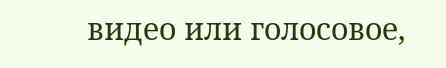видео или голосовое,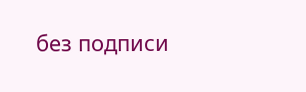без подписи